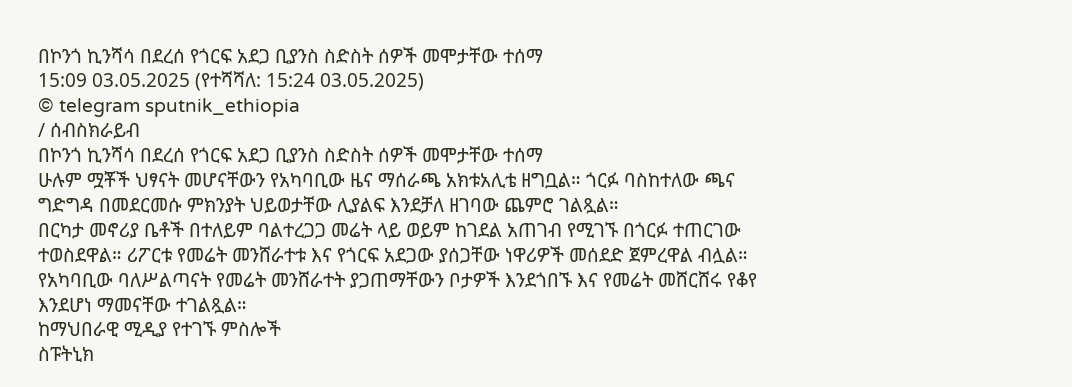በኮንጎ ኪንሻሳ በደረሰ የጎርፍ አደጋ ቢያንስ ስድስት ሰዎች መሞታቸው ተሰማ
15:09 03.05.2025 (የተሻሻለ: 15:24 03.05.2025)
© telegram sputnik_ethiopia
/ ሰብስክራይብ
በኮንጎ ኪንሻሳ በደረሰ የጎርፍ አደጋ ቢያንስ ስድስት ሰዎች መሞታቸው ተሰማ
ሁሉም ሟቾች ህፃናት መሆናቸውን የአካባቢው ዜና ማሰራጫ አክቱአሊቴ ዘግቧል። ጎርፉ ባስከተለው ጫና ግድግዳ በመደርመሱ ምክንያት ህይወታቸው ሊያልፍ እንደቻለ ዘገባው ጨምሮ ገልጿል።
በርካታ መኖሪያ ቤቶች በተለይም ባልተረጋጋ መሬት ላይ ወይም ከገደል አጠገብ የሚገኙ በጎርፉ ተጠርገው ተወስደዋል። ሪፖርቱ የመሬት መንሸራተቱ እና የጎርፍ አደጋው ያሰጋቸው ነዋሪዎች መሰደድ ጀምረዋል ብሏል።
የአካባቢው ባለሥልጣናት የመሬት መንሸራተት ያጋጠማቸውን ቦታዎች እንደጎበኙ እና የመሬት መሸርሸሩ የቆየ እንደሆነ ማመናቸው ተገልጿል።
ከማህበራዊ ሚዲያ የተገኙ ምስሎች
ስፑትኒክ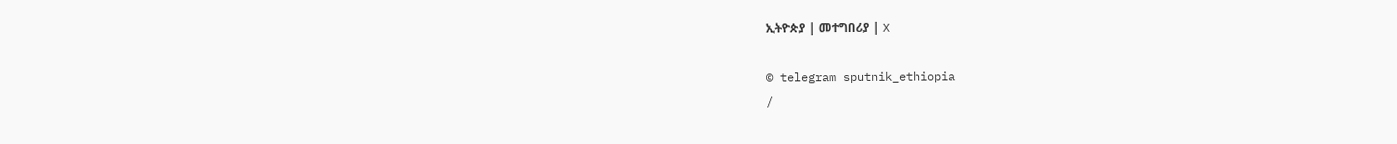ኢትዮጵያ | መተግበሪያ | X

© telegram sputnik_ethiopia
/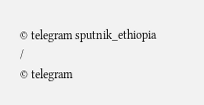© telegram sputnik_ethiopia
/
© telegram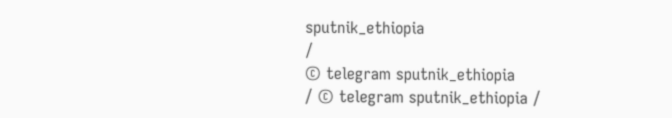sputnik_ethiopia
/
© telegram sputnik_ethiopia
/ © telegram sputnik_ethiopia /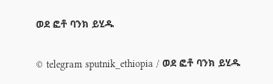ወደ ፎቶ ባንክ ይሂዱ

© telegram sputnik_ethiopia / ወደ ፎቶ ባንክ ይሂዱ